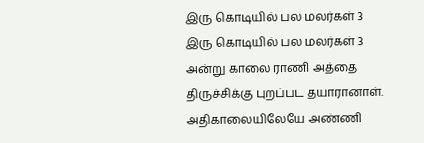இரு கொடியில் பல மலர்கள் 3
இரு கொடியில் பல மலர்கள் 3 அன்று காலை ராணி அத்தை திருச்சிக்கு புறப்பட தயாரானாள். அதிகாலையிலேயே அண்ணி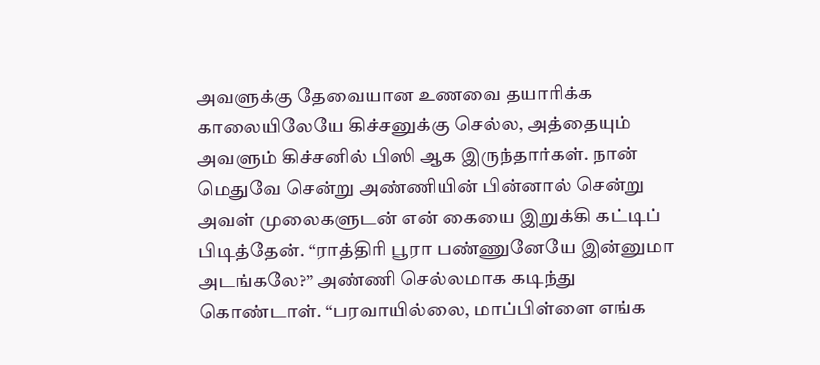அவளுக்கு தேவையான உணவை தயாரிக்க காலையிலேயே கிச்சனுக்கு செல்ல, அத்தையும் அவளும் கிச்சனில் பிஸி ஆக இருந்தார்கள். நான் மெதுவே சென்று அண்ணியின் பின்னால் சென்று அவள் முலைகளுடன் என் கையை இறுக்கி கட்டிப் பிடித்தேன். “ராத்திரி பூரா பண்ணுனேயே இன்னுமா அடங்கலே?” அண்ணி செல்லமாக கடிந்து கொண்டாள். “பரவாயில்லை, மாப்பிள்ளை எங்க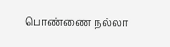பொண்ணை நல்லா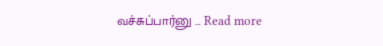வச்சுப்பார்னு … Read more